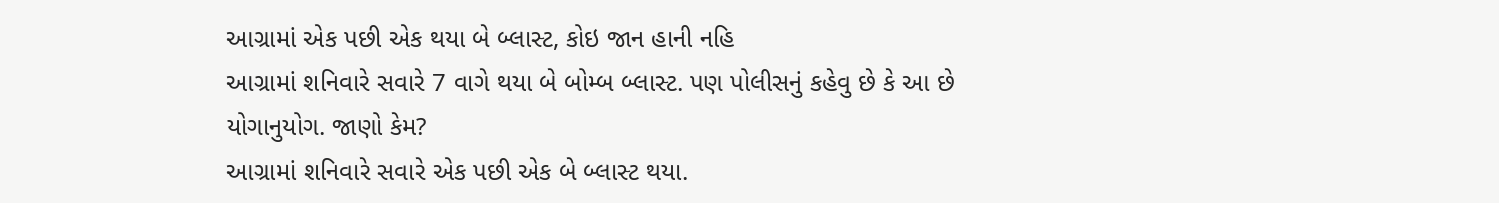આગ્રામાં એક પછી એક થયા બે બ્લાસ્ટ, કોઇ જાન હાની નહિ
આગ્રામાં શનિવારે સવારે 7 વાગે થયા બે બોમ્બ બ્લાસ્ટ. પણ પોલીસનું કહેવુ છે કે આ છે યોગાનુયોગ. જાણો કેમ?
આગ્રામાં શનિવારે સવારે એક પછી એક બે બ્લાસ્ટ થયા.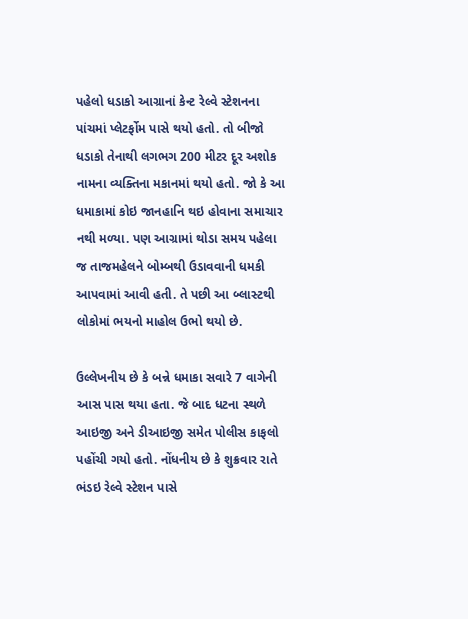પહેલો ધડાકો આગ્રાનાં કેન્ટ રેલ્વે સ્ટેશનના પાંચમાં પ્લેટર્ફોમ પાસે થયો હતો. તો બીજો ધડાકો તેનાથી લગભગ 200 મીટર દૂર અશોક નામના વ્યક્તિના મકાનમાં થયો હતો. જો કે આ ધમાકામાં કોઇ જાનહાનિ થઇ હોવાના સમાચાર નથી મળ્યા. પણ આગ્રામાં થોડા સમય પહેલા જ તાજમહેલને બોમ્બથી ઉડાવવાની ધમકી આપવામાં આવી હતી. તે પછી આ બ્લાસ્ટથી લોકોમાં ભયનો માહોલ ઉભો થયો છે.

ઉલ્લેખનીય છે કે બન્ને ધમાકા સવારે 7 વાગેની આસ પાસ થયા હતા. જે બાદ ધટના સ્થળે આઇજી અને ડીઆઇજી સમેત પોલીસ કાફલો પહોંચી ગયો હતો. નોંધનીય છે કે શુક્રવાર રાતે ભંડઇ રેલ્વે સ્ટેશન પાસે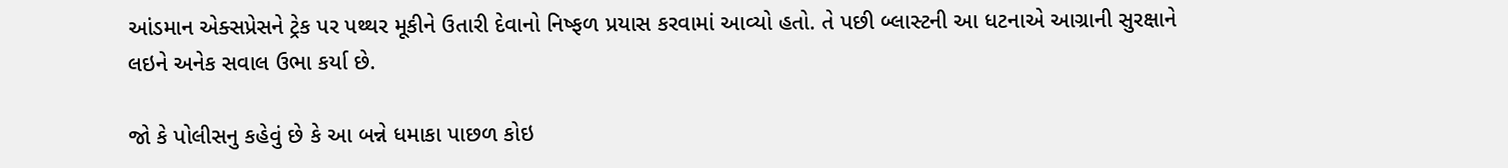આંડમાન એક્સપ્રેસને ટ્રેક પર પથ્થર મૂકીને ઉતારી દેવાનો નિષ્ફળ પ્રયાસ કરવામાં આવ્યો હતો. તે પછી બ્લાસ્ટની આ ધટનાએ આગ્રાની સુરક્ષાને લઇને અનેક સવાલ ઉભા કર્યા છે.

જો કે પોલીસનુ કહેવું છે કે આ બન્ને ધમાકા પાછળ કોઇ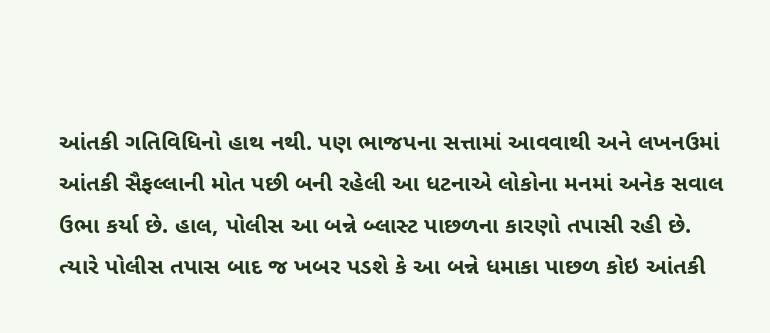આંતકી ગતિવિધિનો હાથ નથી. પણ ભાજપના સત્તામાં આવવાથી અને લખનઉમાં આંતકી સૈફલ્લાની મોત પછી બની રહેલી આ ધટનાએ લોકોના મનમાં અનેક સવાલ ઉભા કર્યા છે. હાલ, પોલીસ આ બન્ને બ્લાસ્ટ પાછળના કારણો તપાસી રહી છે. ત્યારે પોલીસ તપાસ બાદ જ ખબર પડશે કે આ બન્ને ધમાકા પાછળ કોઇ આંતકી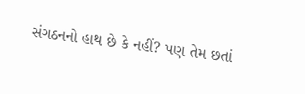સંગઠનનો હાથ છે કે નહીં? પણ તેમ છતાં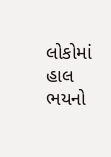લોકોમાં હાલ ભયનો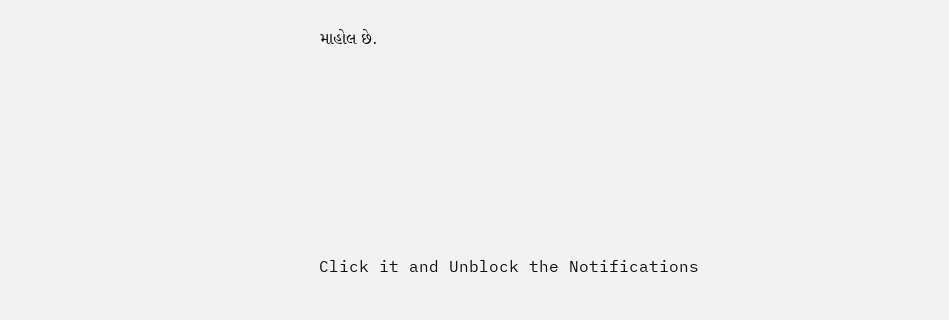માહોલ છે.












Click it and Unblock the Notifications